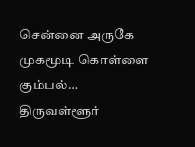சென்னை அருகே முகமூடி கொள்ளை கும்பல்…
திருவள்ளூர்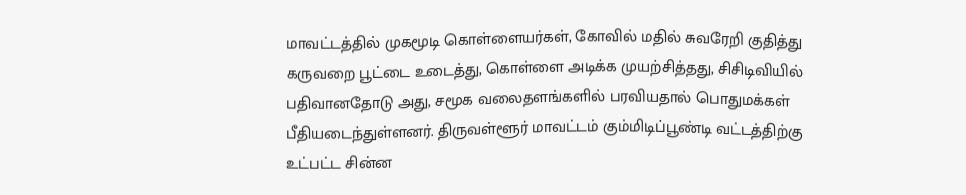மாவட்டத்தில் முகமூடி கொள்ளையர்கள், கோவில் மதில் சுவரேறி குதித்து கருவறை பூட்டை உடைத்து, கொள்ளை அடிக்க முயற்சித்தது, சிசிடிவியில் பதிவானதோடு அது, சமூக வலைதளங்களில் பரவியதால் பொதுமக்கள் பீதியடைந்துள்ளனர். திருவள்ளூர் மாவட்டம் கும்மிடிப்பூண்டி வட்டத்திற்கு உட்பட்ட சின்ன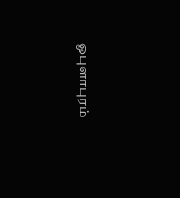ஓபுளாபுரம்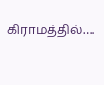கிராமத்தில்….